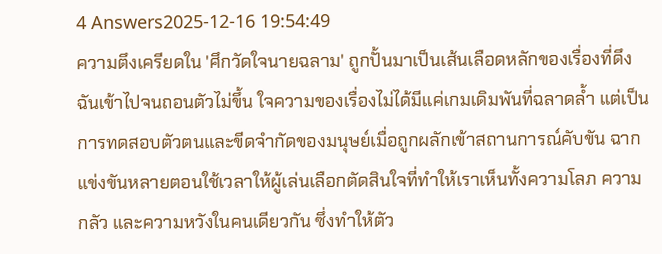4 Answers2025-12-16 19:54:49
ความตึงเครียดใน 'ศึกวัดใจนายฉลาม' ถูกปั้นมาเป็นเส้นเลือดหลักของเรื่องที่ดึงฉันเข้าไปจนถอนตัวไม่ขึ้น ใจความของเรื่องไม่ได้มีแค่เกมเดิมพันที่ฉลาดล้ำ แต่เป็นการทดสอบตัวตนและขีดจำกัดของมนุษย์เมื่อถูกผลักเข้าสถานการณ์คับขัน ฉากแข่งขันหลายตอนใช้เวลาให้ผู้เล่นเลือกตัดสินใจที่ทำให้เราเห็นทั้งความโลภ ความกลัว และความหวังในคนเดียวกัน ซึ่งทำให้ตัว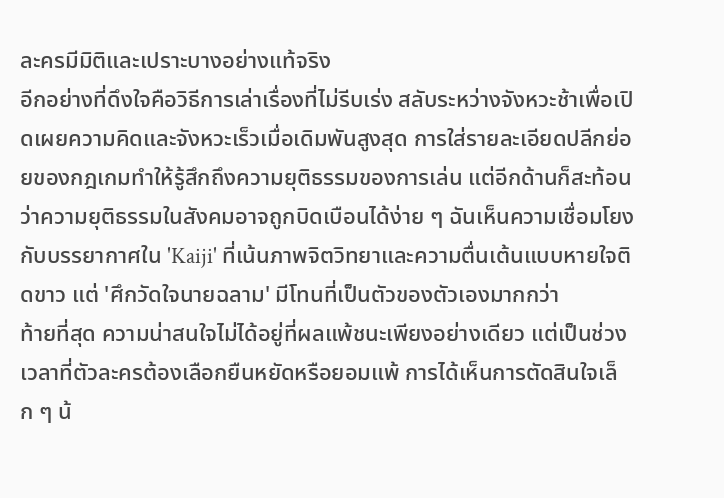ละครมีมิติและเปราะบางอย่างแท้จริง
อีกอย่างที่ดึงใจคือวิธีการเล่าเรื่องที่ไม่รีบเร่ง สลับระหว่างจังหวะช้าเพื่อเปิดเผยความคิดและจังหวะเร็วเมื่อเดิมพันสูงสุด การใส่รายละเอียดปลีกย่อยของกฎเกมทำให้รู้สึกถึงความยุติธรรมของการเล่น แต่อีกด้านก็สะท้อนว่าความยุติธรรมในสังคมอาจถูกบิดเบือนได้ง่าย ๆ ฉันเห็นความเชื่อมโยงกับบรรยากาศใน 'Kaiji' ที่เน้นภาพจิตวิทยาและความตื่นเต้นแบบหายใจติดขาว แต่ 'ศึกวัดใจนายฉลาม' มีโทนที่เป็นตัวของตัวเองมากกว่า
ท้ายที่สุด ความน่าสนใจไม่ได้อยู่ที่ผลแพ้ชนะเพียงอย่างเดียว แต่เป็นช่วงเวลาที่ตัวละครต้องเลือกยืนหยัดหรือยอมแพ้ การได้เห็นการตัดสินใจเล็ก ๆ น้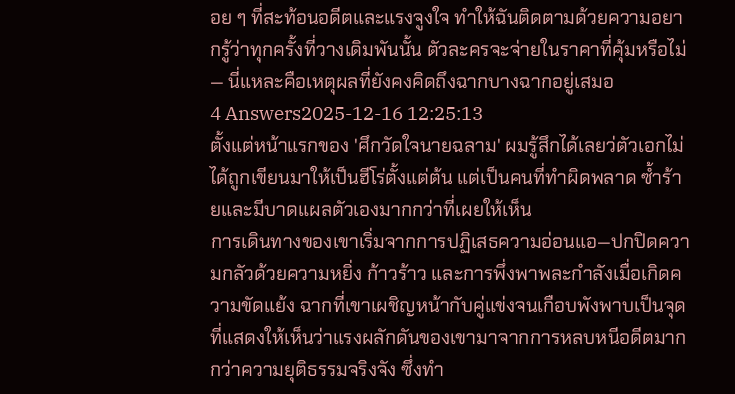อย ๆ ที่สะท้อนอดีตและแรงจูงใจ ทำให้ฉันติดตามด้วยความอยากรู้ว่าทุกครั้งที่วางเดิมพันนั้น ตัวละครจะจ่ายในราคาที่คุ้มหรือไม่ — นี่แหละคือเหตุผลที่ยังคงคิดถึงฉากบางฉากอยู่เสมอ
4 Answers2025-12-16 12:25:13
ตั้งแต่หน้าแรกของ 'ศึกวัดใจนายฉลาม' ผมรู้สึกได้เลยว่ตัวเอกไม่ได้ถูกเขียนมาให้เป็นฮีโร่ตั้งแต่ต้น แต่เป็นคนที่ทำผิดพลาด ซ้ำร้ายและมีบาดแผลตัวเองมากกว่าที่เผยให้เห็น
การเดินทางของเขาเริ่มจากการปฏิเสธความอ่อนแอ—ปกปิดความกลัวด้วยความหยิ่ง ก้าวร้าว และการพึ่งพาพละกำลังเมื่อเกิดความขัดแย้ง ฉากที่เขาเผชิญหน้ากับคู่แข่งจนเกือบพังพาบเป็นจุดที่แสดงให้เห็นว่าแรงผลักดันของเขามาจากการหลบหนีอดีตมากกว่าความยุติธรรมจริงจัง ซึ่งทำ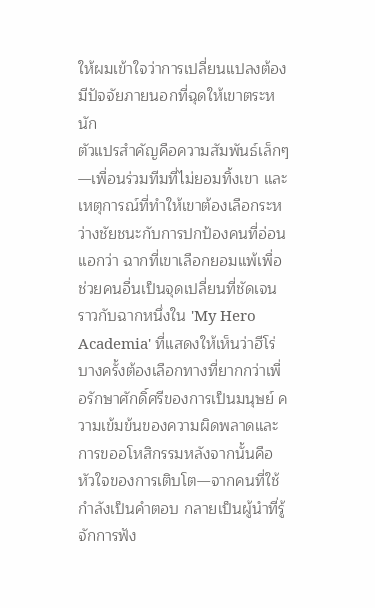ให้ผมเข้าใจว่าการเปลี่ยนแปลงต้องมีปัจจัยภายนอกที่ฉุดให้เขาตระหนัก
ตัวแปรสำคัญคือความสัมพันธ์เล็กๆ—เพื่อนร่วมทีมที่ไม่ยอมทิ้งเขา และเหตุการณ์ที่ทำให้เขาต้องเลือกระหว่างชัยชนะกับการปกป้องคนที่อ่อนแอกว่า ฉากที่เขาเลือกยอมแพ้เพื่อช่วยคนอื่นเป็นจุดเปลี่ยนที่ชัดเจน ราวกับฉากหนึ่งใน 'My Hero Academia' ที่แสดงให้เห็นว่าฮีโร่บางครั้งต้องเลือกทางที่ยากกว่าเพื่อรักษาศักดิ์ศรีของการเป็นมนุษย์ ความเข้มข้นของความผิดพลาดและการขออโหสิกรรมหลังจากนั้นคือหัวใจของการเติบโต—จากคนที่ใช้กำลังเป็นคำตอบ กลายเป็นผู้นำที่รู้จักการฟัง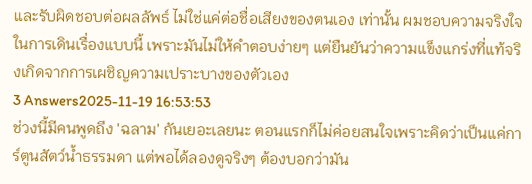และรับผิดชอบต่อผลลัพธ์ ไม่ใช่แค่ต่อชื่อเสียงของตนเอง เท่านั้น ผมชอบความจริงใจในการเดินเรื่องแบบนี้ เพราะมันไม่ให้คำตอบง่ายๆ แต่ยืนยันว่าความแข็งแกร่งที่แท้จริงเกิดจากการเผชิญความเปราะบางของตัวเอง
3 Answers2025-11-19 16:53:53
ช่วงนี้มีคนพูดถึง 'ฉลาม' กันเยอะเลยนะ ตอนแรกก็ไม่ค่อยสนใจเพราะคิดว่าเป็นแค่การ์ตูนสัตว์น้ำธรรมดา แต่พอได้ลองดูจริงๆ ต้องบอกว่ามัน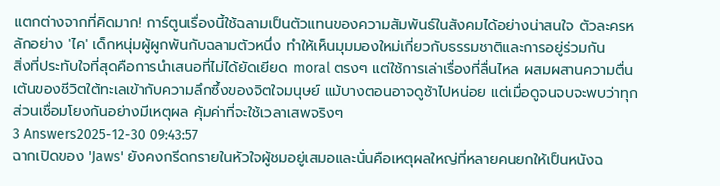แตกต่างจากที่คิดมาก! การ์ตูนเรื่องนี้ใช้ฉลามเป็นตัวแทนของความสัมพันธ์ในสังคมได้อย่างน่าสนใจ ตัวละครหลักอย่าง 'ไค' เด็กหนุ่มผู้ผูกพันกับฉลามตัวหนึ่ง ทำให้เห็นมุมมองใหม่เกี่ยวกับธรรมชาติและการอยู่ร่วมกัน
สิ่งที่ประทับใจที่สุดคือการนำเสนอที่ไม่ได้ยัดเยียด moral ตรงๆ แต่ใช้การเล่าเรื่องที่ลื่นไหล ผสมผสานความตื่นเต้นของชีวิตใต้ทะเลเข้ากับความลึกซึ้งของจิตใจมนุษย์ แม้บางตอนอาจดูช้าไปหน่อย แต่เมื่อดูจนจบจะพบว่าทุกส่วนเชื่อมโยงกันอย่างมีเหตุผล คุ้มค่าที่จะใช้เวลาเสพจริงๆ
3 Answers2025-12-30 09:43:57
ฉากเปิดของ 'Jaws' ยังคงกรีดกรายในหัวใจผู้ชมอยู่เสมอและนั่นคือเหตุผลใหญ่ที่หลายคนยกให้เป็นหนังฉ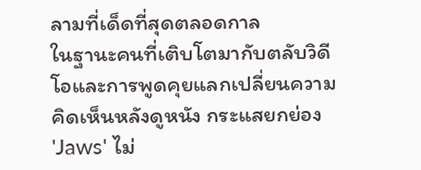ลามที่เด็ดที่สุดตลอดกาล
ในฐานะคนที่เติบโตมากับตลับวิดีโอและการพูดคุยแลกเปลี่ยนความคิดเห็นหลังดูหนัง กระแสยกย่อง 'Jaws' ไม่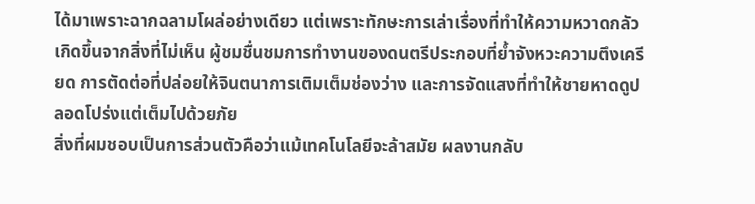ได้มาเพราะฉากฉลามโผล่อย่างเดียว แต่เพราะทักษะการเล่าเรื่องที่ทำให้ความหวาดกลัวเกิดขึ้นจากสิ่งที่ไม่เห็น ผู้ชมชื่นชมการทำงานของดนตรีประกอบที่ย้ำจังหวะความตึงเครียด การตัดต่อที่ปล่อยให้จินตนาการเติมเต็มช่องว่าง และการจัดแสงที่ทำให้ชายหาดดูปลอดโปร่งแต่เต็มไปด้วยภัย
สิ่งที่ผมชอบเป็นการส่วนตัวคือว่าแม้เทคโนโลยีจะล้าสมัย ผลงานกลับ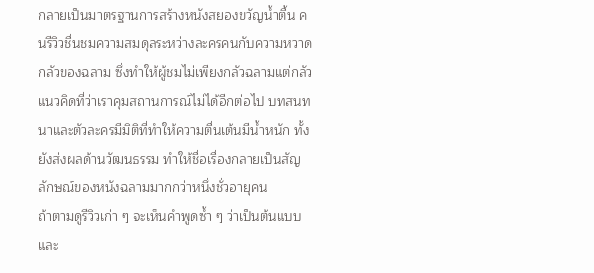กลายเป็นมาตรฐานการสร้างหนังสยองขวัญน้ำตื้น คนรีวิวชื่นชมความสมดุลระหว่างละครคนกับความหวาดกลัวของฉลาม ซึ่งทำให้ผู้ชมไม่เพียงกลัวฉลามแต่กลัวแนวคิดที่ว่าเราคุมสถานการณ์ไม่ได้อีกต่อไป บทสนทนาและตัวละครมีมิติที่ทำให้ความตื่นเต้นมีน้ำหนัก ทั้งยังส่งผลด้านวัฒนธรรม ทำให้ชื่อเรื่องกลายเป็นสัญลักษณ์ของหนังฉลามมากกว่าหนึ่งชั่วอายุคน
ถ้าตามดูรีวิวเก่า ๆ จะเห็นคำพูดซ้ำ ๆ ว่าเป็นต้นแบบและ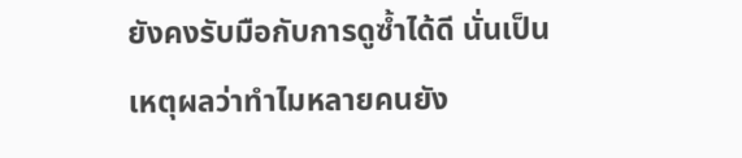ยังคงรับมือกับการดูซ้ำได้ดี นั่นเป็นเหตุผลว่าทำไมหลายคนยัง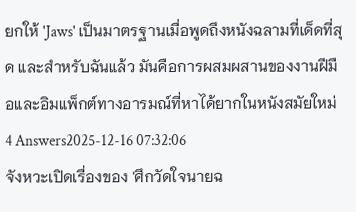ยกให้ 'Jaws' เป็นมาตรฐานเมื่อพูดถึงหนังฉลามที่เด็ดที่สุด และสำหรับฉันแล้ว มันคือการผสมผสานของงานฝีมือและอิมแพ็กต์ทางอารมณ์ที่หาได้ยากในหนังสมัยใหม่
4 Answers2025-12-16 07:32:06
จังหวะเปิดเรื่องของ 'ศึกวัดใจนายฉ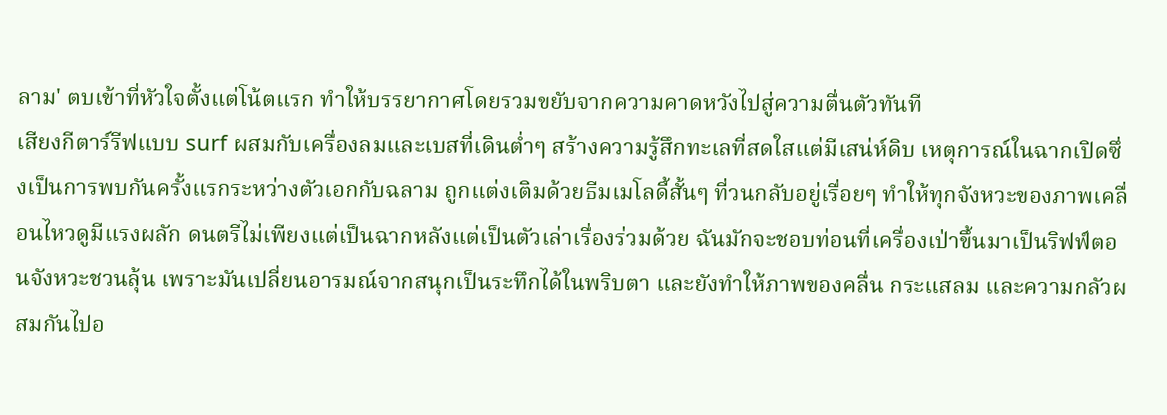ลาม' ตบเข้าที่หัวใจตั้งแต่โน้ตแรก ทำให้บรรยากาศโดยรวมขยับจากความคาดหวังไปสู่ความตื่นตัวทันที
เสียงกีตาร์รีฟแบบ surf ผสมกับเครื่องลมและเบสที่เดินต่ำๆ สร้างความรู้สึกทะเลที่สดใสแต่มีเสน่ห์ดิบ เหตุการณ์ในฉากเปิดซึ่งเป็นการพบกันครั้งแรกระหว่างตัวเอกกับฉลาม ถูกแต่งเติมด้วยธีมเมโลดี้สั้นๆ ที่วนกลับอยู่เรื่อยๆ ทำให้ทุกจังหวะของภาพเคลื่อนไหวดูมีแรงผลัก ดนตรีไม่เพียงแต่เป็นฉากหลังแต่เป็นตัวเล่าเรื่องร่วมด้วย ฉันมักจะชอบท่อนที่เครื่องเป่าขึ้นมาเป็นริฟฟ์ตอนจังหวะชวนลุ้น เพราะมันเปลี่ยนอารมณ์จากสนุกเป็นระทึกได้ในพริบตา และยังทำให้ภาพของคลื่น กระแสลม และความกลัวผสมกันไปอ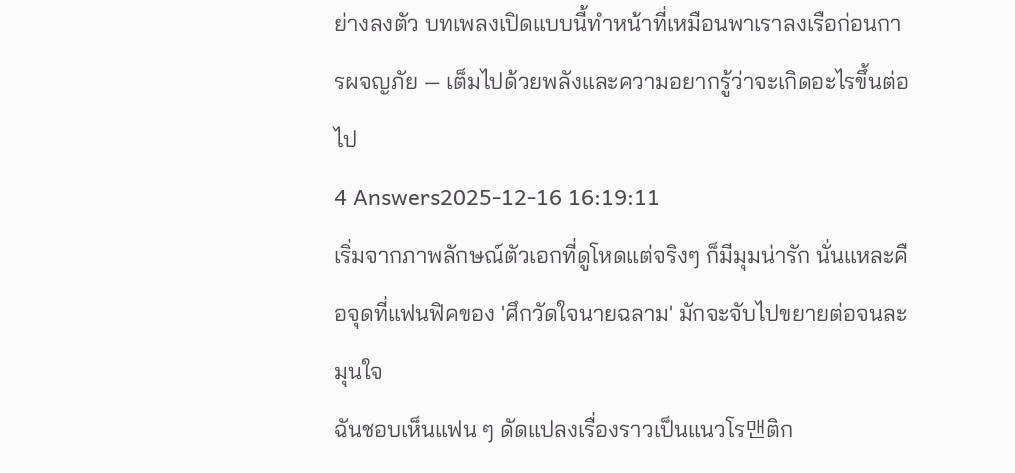ย่างลงตัว บทเพลงเปิดแบบนี้ทำหน้าที่เหมือนพาเราลงเรือก่อนการผจญภัย — เต็มไปด้วยพลังและความอยากรู้ว่าจะเกิดอะไรขึ้นต่อไป
4 Answers2025-12-16 16:19:11
เริ่มจากภาพลักษณ์ตัวเอกที่ดูโหดแต่จริงๆ ก็มีมุมน่ารัก นั่นแหละคือจุดที่แฟนฟิคของ 'ศึกวัดใจนายฉลาม' มักจะจับไปขยายต่อจนละมุนใจ
ฉันชอบเห็นแฟน ๆ ดัดแปลงเรื่องราวเป็นแนวโร맨ติก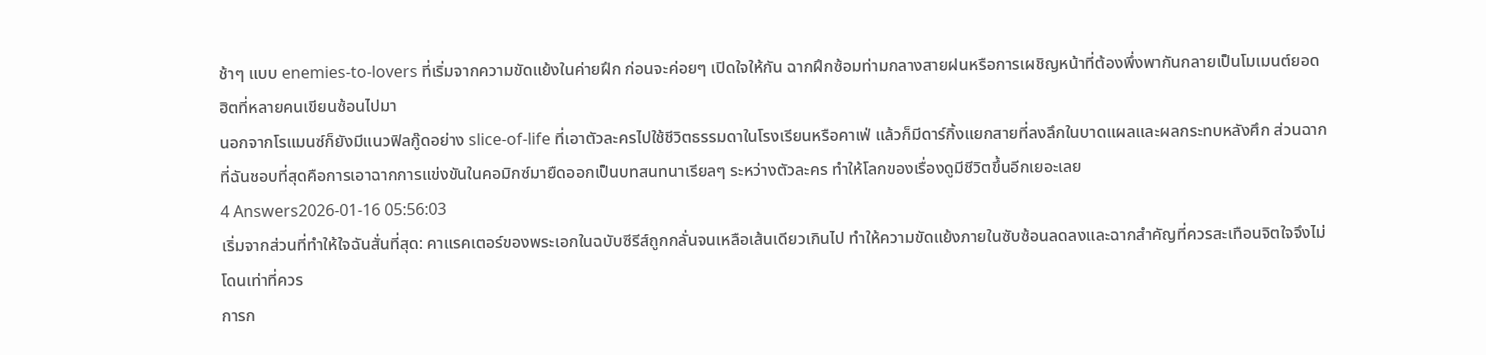ช้าๆ แบบ enemies-to-lovers ที่เริ่มจากความขัดแย้งในค่ายฝึก ก่อนจะค่อยๆ เปิดใจให้กัน ฉากฝึกซ้อมท่ามกลางสายฝนหรือการเผชิญหน้าที่ต้องพึ่งพากันกลายเป็นโมเมนต์ยอดฮิตที่หลายคนเขียนซ้อนไปมา
นอกจากโรแมนซ์ก็ยังมีแนวฟิลกู๊ดอย่าง slice-of-life ที่เอาตัวละครไปใช้ชีวิตธรรมดาในโรงเรียนหรือคาเฟ่ แล้วก็มีดาร์กิ้งแยกสายที่ลงลึกในบาดแผลและผลกระทบหลังศึก ส่วนฉากที่ฉันชอบที่สุดคือการเอาฉากการแข่งขันในคอมิกซ์มายืดออกเป็นบทสนทนาเรียลๆ ระหว่างตัวละคร ทำให้โลกของเรื่องดูมีชีวิตขึ้นอีกเยอะเลย
4 Answers2026-01-16 05:56:03
เริ่มจากส่วนที่ทำให้ใจฉันสั่นที่สุด: คาแรคเตอร์ของพระเอกในฉบับซีรีส์ถูกกลั่นจนเหลือเส้นเดียวเกินไป ทำให้ความขัดแย้งภายในซับซ้อนลดลงและฉากสำคัญที่ควรสะเทือนจิตใจจึงไม่โดนเท่าที่ควร
การก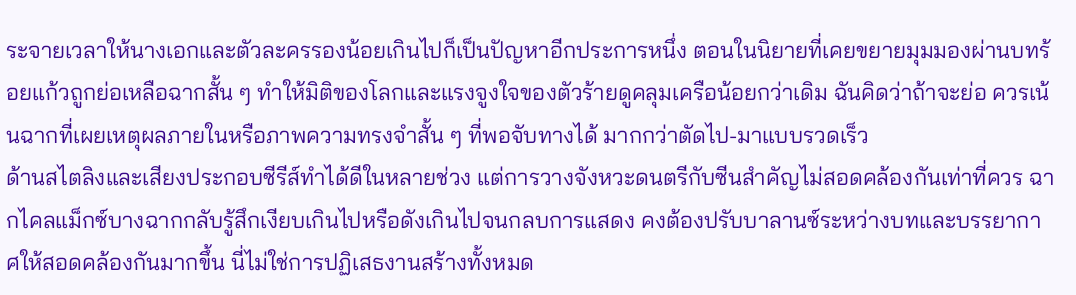ระจายเวลาให้นางเอกและตัวละครรองน้อยเกินไปก็เป็นปัญหาอีกประการหนึ่ง ตอนในนิยายที่เคยขยายมุมมองผ่านบทร้อยแก้วถูกย่อเหลือฉากสั้น ๆ ทำให้มิติของโลกและแรงจูงใจของตัวร้ายดูคลุมเครือน้อยกว่าเดิม ฉันคิดว่าถ้าจะย่อ ควรเน้นฉากที่เผยเหตุผลภายในหรือภาพความทรงจำสั้น ๆ ที่พอจับทางได้ มากกว่าตัดไป-มาแบบรวดเร็ว
ด้านสไตลิงและเสียงประกอบซีรีส์ทำได้ดีในหลายช่วง แต่การวางจังหวะดนตรีกับซีนสำคัญไม่สอดคล้องกันเท่าที่ควร ฉากไคลแม็กซ์บางฉากกลับรู้สึกเงียบเกินไปหรือดังเกินไปจนกลบการแสดง คงต้องปรับบาลานซ์ระหว่างบทและบรรยากาศให้สอดคล้องกันมากขึ้น นี่ไม่ใช่การปฏิเสธงานสร้างทั้งหมด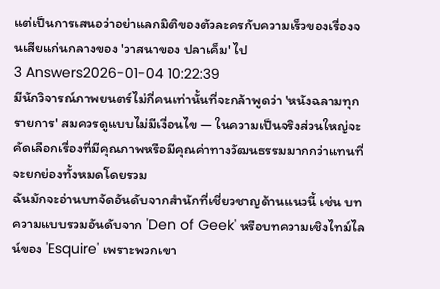แต่เป็นการเสนอว่าอย่าแลกมิติของตัวละครกับความเร็วของเรื่องจนเสียแก่นกลางของ 'วาสนาของ ปลาเค็ม' ไป
3 Answers2026-01-04 10:22:39
มีนักวิจารณ์ภาพยนตร์ไม่กี่คนเท่านั้นที่จะกล้าพูดว่า 'หนังฉลามทุกรายการ' สมควรดูแบบไม่มีเงื่อนไข — ในความเป็นจริงส่วนใหญ่จะคัดเลือกเรื่องที่มีคุณภาพหรือมีคุณค่าทางวัฒนธรรมมากกว่าแทนที่จะยกย่องทั้งหมดโดยรวม
ฉันมักจะอ่านบทจัดอันดับจากสำนักที่เชี่ยวชาญด้านแนวนี้ เช่น บทความแบบรวมอันดับจาก 'Den of Geek' หรือบทความเชิงไทม์ไลน์ของ 'Esquire' เพราะพวกเขา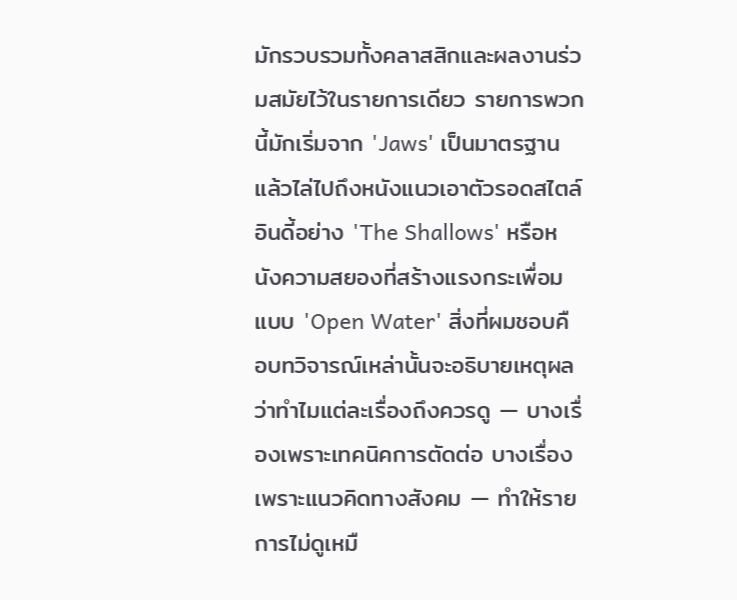มักรวบรวมทั้งคลาสสิกและผลงานร่วมสมัยไว้ในรายการเดียว รายการพวกนี้มักเริ่มจาก 'Jaws' เป็นมาตรฐาน แล้วไล่ไปถึงหนังแนวเอาตัวรอดสไตล์อินดี้อย่าง 'The Shallows' หรือหนังความสยองที่สร้างแรงกระเพื่อมแบบ 'Open Water' สิ่งที่ผมชอบคือบทวิจารณ์เหล่านั้นจะอธิบายเหตุผลว่าทำไมแต่ละเรื่องถึงควรดู — บางเรื่องเพราะเทคนิคการตัดต่อ บางเรื่องเพราะแนวคิดทางสังคม — ทำให้รายการไม่ดูเหมื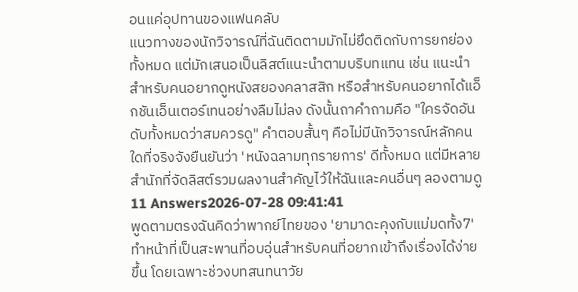อนแค่อุปทานของแฟนคลับ
แนวทางของนักวิจารณ์ที่ฉันติดตามมักไม่ยึดติดกับการยกย่องทั้งหมด แต่มักเสนอเป็นลิสต์แนะนำตามบริบทแทน เช่น แนะนำสำหรับคนอยากดูหนังสยองคลาสสิก หรือสำหรับคนอยากได้แอ็กชันเอ็นเตอร์เทนอย่างลืมไม่ลง ดังนั้นถาคำถามคือ "ใครจัดอันดับทั้งหมดว่าสมควรดู" คำตอบสั้นๆ คือไม่มีนักวิจารณ์หลักคนใดที่จริงจังยืนยันว่า 'หนังฉลามทุกรายการ' ดีทั้งหมด แต่มีหลายสำนักที่จัดลิสต์รวมผลงานสำคัญไว้ให้ฉันและคนอื่นๆ ลองตามดู
11 Answers2026-07-28 09:41:41
พูดตามตรงฉันคิดว่าพากย์ไทยของ 'ยามาดะคุงกับแม่มดทั้ง7' ทำหน้าที่เป็นสะพานที่อบอุ่นสำหรับคนที่อยากเข้าถึงเรื่องได้ง่ายขึ้น โดยเฉพาะช่วงบทสนทนาวัย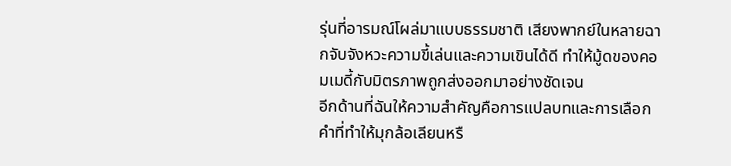รุ่นที่อารมณ์โผล่มาแบบธรรมชาติ เสียงพากย์ในหลายฉากจับจังหวะความขี้เล่นและความเขินได้ดี ทำให้มู้ดของคอมเมดี้กับมิตรภาพถูกส่งออกมาอย่างชัดเจน
อีกด้านที่ฉันให้ความสำคัญคือการแปลบทและการเลือกคำที่ทำให้มุกล้อเลียนหรื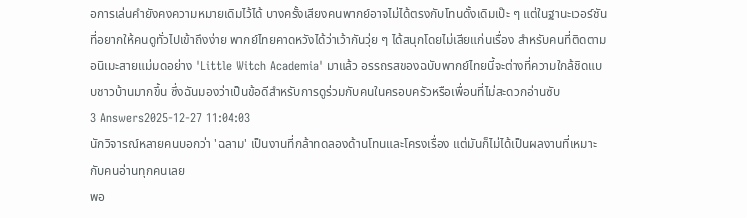อการเล่นคำยังคงความหมายเดิมไว้ได้ บางครั้งเสียงคนพากย์อาจไม่ได้ตรงกับโทนดั้งเดิมเป๊ะ ๆ แต่ในฐานะเวอร์ชันที่อยากให้คนดูทั่วไปเข้าถึงง่าย พากย์ไทยคาดหวังได้ว่าเว้ากันวุ่ย ๆ ได้สนุกโดยไม่เสียแก่นเรื่อง สำหรับคนที่ติดตามอนิเมะสายแม่มดอย่าง 'Little Witch Academia' มาแล้ว อรรถรสของฉบับพากย์ไทยนี้จะต่างที่ความใกล้ชิดแบบชาวบ้านมากขึ้น ซึ่งฉันมองว่าเป็นข้อดีสำหรับการดูร่วมกับคนในครอบครัวหรือเพื่อนที่ไม่สะดวกอ่านซับ
3 Answers2025-12-27 11:04:03
นักวิจารณ์หลายคนบอกว่า 'ฉลาม' เป็นงานที่กล้าทดลองด้านโทนและโครงเรื่อง แต่มันก็ไม่ได้เป็นผลงานที่เหมาะกับคนอ่านทุกคนเลย
พอ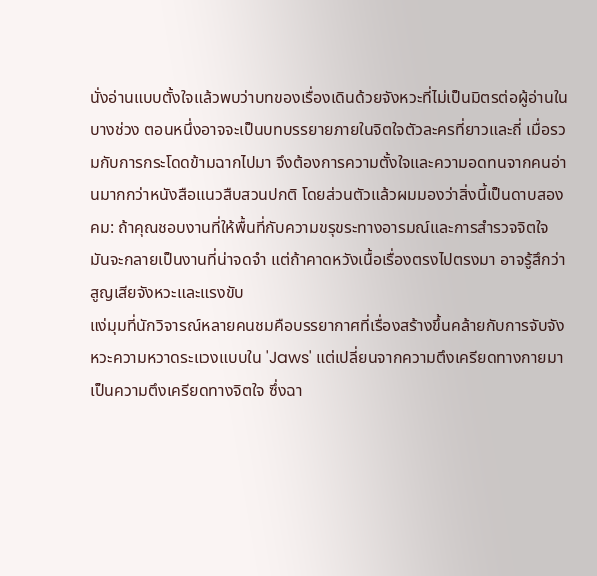นั่งอ่านแบบตั้งใจแล้วพบว่าบทของเรื่องเดินด้วยจังหวะที่ไม่เป็นมิตรต่อผู้อ่านในบางช่วง ตอนหนึ่งอาจจะเป็นบทบรรยายภายในจิตใจตัวละครที่ยาวและถี่ เมื่อรวมกับการกระโดดข้ามฉากไปมา จึงต้องการความตั้งใจและความอดทนจากคนอ่านมากกว่าหนังสือแนวสืบสวนปกติ โดยส่วนตัวแล้วผมมองว่าสิ่งนี้เป็นดาบสองคม: ถ้าคุณชอบงานที่ให้พื้นที่กับความขรุขระทางอารมณ์และการสำรวจจิตใจ มันจะกลายเป็นงานที่น่าจดจำ แต่ถ้าคาดหวังเนื้อเรื่องตรงไปตรงมา อาจรู้สึกว่าสูญเสียจังหวะและแรงขับ
แง่มุมที่นักวิจารณ์หลายคนชมคือบรรยากาศที่เรื่องสร้างขึ้นคล้ายกับการจับจังหวะความหวาดระแวงแบบใน 'Jaws' แต่เปลี่ยนจากความตึงเครียดทางกายมาเป็นความตึงเครียดทางจิตใจ ซึ่งฉา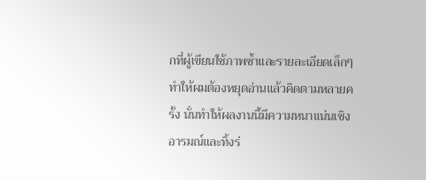กที่ผู้เขียนใช้ภาพซ้ำและรายละเอียดเล็กๆ ทำให้ผมต้องหยุดอ่านแล้วคิดตามหลายครั้ง นั่นทำให้ผลงานนี้มีความหนาแน่นเชิงอารมณ์และทิ้งร่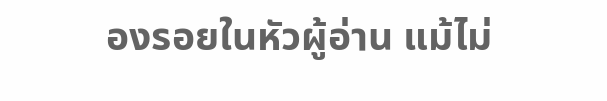องรอยในหัวผู้อ่าน แม้ไม่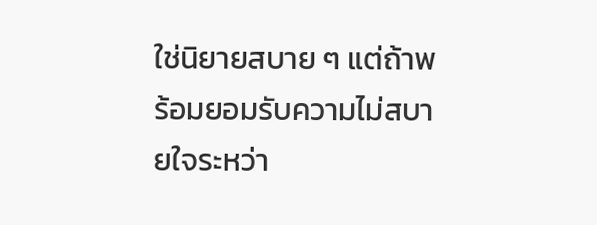ใช่นิยายสบาย ๆ แต่ถ้าพร้อมยอมรับความไม่สบายใจระหว่า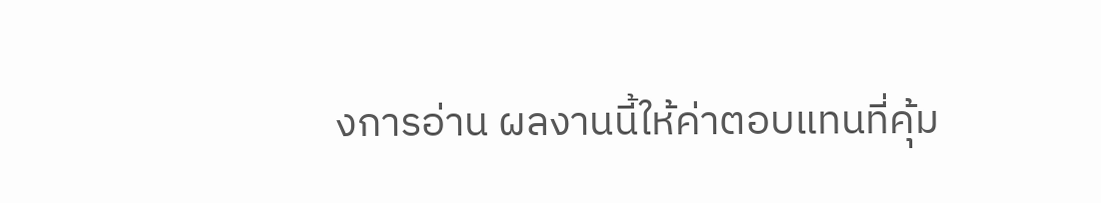งการอ่าน ผลงานนี้ให้ค่าตอบแทนที่คุ้ม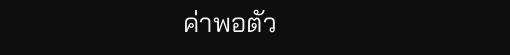ค่าพอตัว